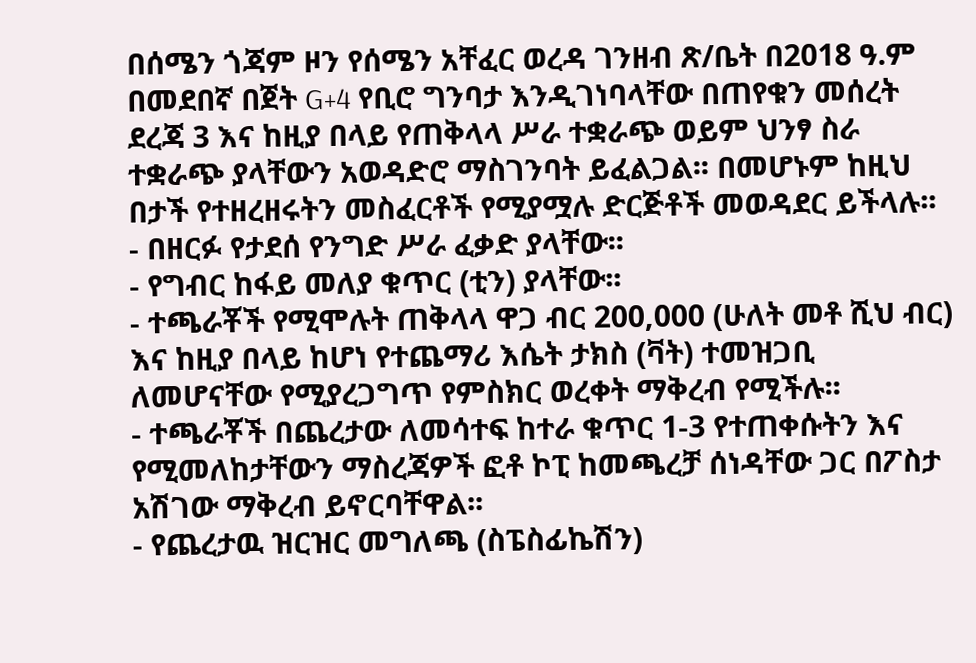በሰሜን ጎጃም ዞን የሰሜን አቸፈር ወረዳ ገንዘብ ጽ/ቤት በ2018 ዓ.ም በመደበኛ በጀት G+4 የቢሮ ግንባታ እንዲገነባላቸው በጠየቁን መሰረት ደረጃ 3 እና ከዚያ በላይ የጠቅላላ ሥራ ተቋራጭ ወይም ህንፃ ስራ ተቋራጭ ያላቸውን አወዳድሮ ማስገንባት ይፈልጋል፡፡ በመሆኑም ከዚህ በታች የተዘረዘሩትን መስፈርቶች የሚያሟሉ ድርጅቶች መወዳደር ይችላሉ፡፡
- በዘርፉ የታደሰ የንግድ ሥራ ፈቃድ ያላቸው፡፡
- የግብር ከፋይ መለያ ቁጥር (ቲን) ያላቸው፡፡
- ተጫራቾች የሚሞሉት ጠቅላላ ዋጋ ብር 200,000 (ሁለት መቶ ሺህ ብር) እና ከዚያ በላይ ከሆነ የተጨማሪ እሴት ታክስ (ቫት) ተመዝጋቢ ለመሆናቸው የሚያረጋግጥ የምስክር ወረቀት ማቅረብ የሚችሉ፡፡
- ተጫራቾች በጨረታው ለመሳተፍ ከተራ ቁጥር 1-3 የተጠቀሱትን እና የሚመለከታቸውን ማስረጃዎች ፎቶ ኮፒ ከመጫረቻ ሰነዳቸው ጋር በፖስታ አሽገው ማቅረብ ይኖርባቸዋል፡፡
- የጨረታዉ ዝርዝር መግለጫ (ስፔስፊኬሽን)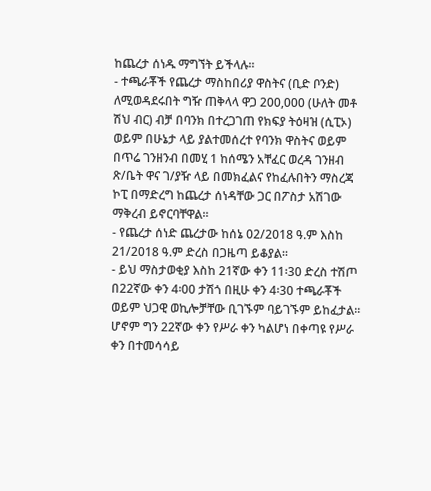ከጨረታ ሰነዱ ማግኘት ይችላሉ፡፡
- ተጫራቾች የጨረታ ማስከበሪያ ዋስትና (ቢድ ቦንድ) ለሚወዳደሩበት ግዥ ጠቅላላ ዋጋ 200,000 (ሁለት መቶ ሽህ ብር) ብቻ በባንክ በተረጋገጠ የክፍያ ትዕዛዝ (ሲፒኦ) ወይም በሁኔታ ላይ ያልተመሰረተ የባንክ ዋስትና ወይም በጥሬ ገንዘንብ በመሂ 1 ከሰሜን አቸፈር ወረዳ ገንዘብ ጽ/ቤት ዋና ገ/ያዥ ላይ በመክፈልና የከፈሉበትን ማስረጃ ኮፒ በማድረግ ከጨረታ ሰነዳቸው ጋር በፖስታ አሽገው ማቅረብ ይኖርባቸዋል፡፡
- የጨረታ ሰነድ ጨረታው ከሰኔ 02/2018 ዓ.ም እስከ 21/2018 ዓ.ም ድረስ በጋዜጣ ይቆያል፡፡
- ይህ ማስታወቂያ እስከ 21ኛው ቀን 11፡30 ድረስ ተሽጦ በ22ኛው ቀን 4፡00 ታሽጎ በዚሁ ቀን 4፡30 ተጫራቾች ወይም ህጋዊ ወኪሎቻቸው ቢገኙም ባይገኙም ይከፈታል፡፡ ሆኖም ግን 22ኛው ቀን የሥራ ቀን ካልሆነ በቀጣዩ የሥራ ቀን በተመሳሳይ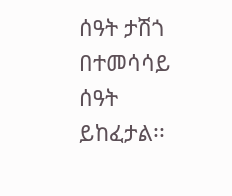ሰዓት ታሽጎ በተመሳሳይ ሰዓት ይከፈታል፡፡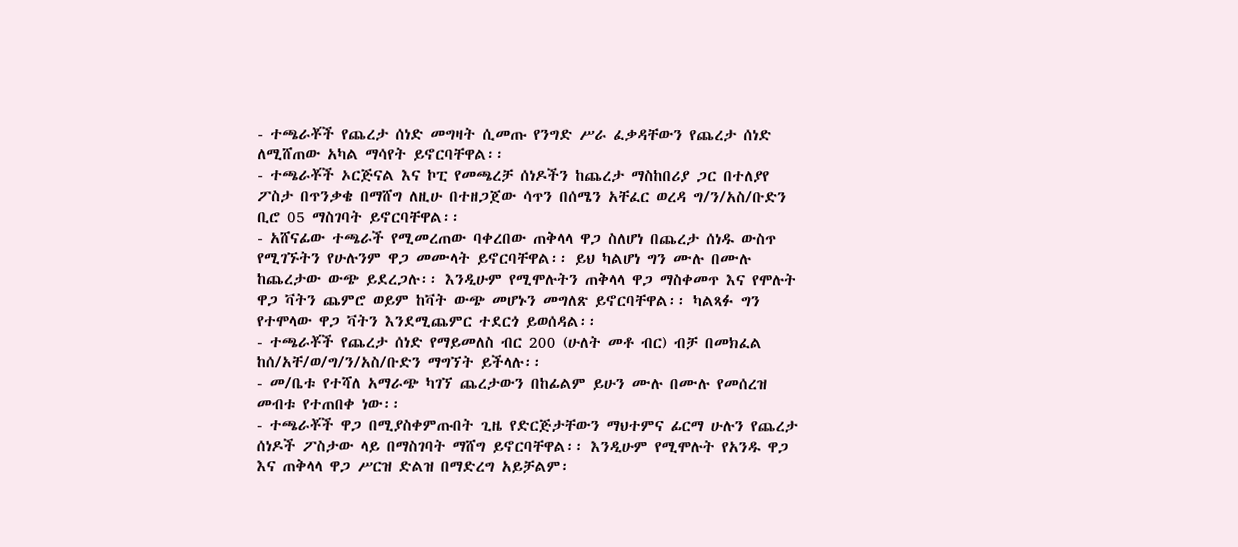- ተጫራቾች የጨረታ ሰነድ መግዛት ሲመጡ የንግድ ሥራ ፈቃዳቸውን የጨረታ ሰነድ ለሚሸጠው አካል ማሳየት ይኖርባቸዋል፡፡
- ተጫራቾች ኦርጅናል እና ኮፒ የመጫረቻ ሰነዶችን ከጨረታ ማስከበሪያ ጋር በተለያየ ፖስታ በጥንቃቄ በማሸግ ለዚሁ በተዘጋጀው ሳጥን በሰሜን አቸፈር ወረዳ ግ/ን/አስ/ቡድን ቢሮ 05 ማስገባት ይኖርባቸዋል፡፡
- አሸናፊው ተጫራች የሚመረጠው ባቀረበው ጠቅላላ ዋጋ ስለሆነ በጨረታ ሰነዱ ውስጥ የሚገኙትን የሁሉንም ዋጋ መሙላት ይኖርባቸዋል፡፡ ይህ ካልሆነ ግን ሙሉ በሙሉ ከጨረታው ውጭ ይደረጋሉ፡፡ እንዲሁም የሚሞሉትን ጠቅላላ ዋጋ ማስቀመጥ እና የሞሉት ዋጋ ቫትን ጨምሮ ወይም ከቫት ውጭ መሆኑን መግለጽ ይኖርባቸዋል፡፡ ካልጻፉ ግን የተሞላው ዋጋ ቫትን እንደሚጨምር ተደርጎ ይወሰዳል፡፡
- ተጫራቾች የጨረታ ሰነድ የማይመለስ ብር 200 (ሁለት መቶ ብር) ብቻ በመክፈል ከሰ/አቸ/ወ/ግ/ን/አስ/ቡድን ማግኘት ይችላሉ፡፡
- መ/ቤቱ የተሻለ አማራጭ ካገኘ ጨረታውን በከፊልም ይሁን ሙሉ በሙሉ የመሰረዝ መብቱ የተጠበቀ ነው፡፡
- ተጫራቾች ዋጋ በሚያስቀምጡበት ጊዜ የድርጅታቸውን ማህተምና ፊርማ ሁሉን የጨረታ ሰነዶች ፖስታው ላይ በማስገባት ማሸግ ይኖርባቸዋል፡፡ እንዲሁም የሚሞሉት የአንዱ ዋጋ እና ጠቅላላ ዋጋ ሥርዝ ድልዝ በማድረግ አይቻልም፡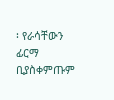፡ የራሳቸውን ፊርማ ቢያስቀምጡም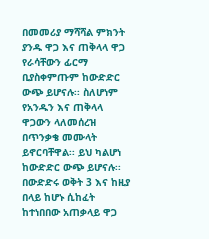በመመሪያ ማሻሻል ምክንት ያንዱ ዋጋ እና ጠቅላላ ዋጋ የራሳቸውን ፊርማ ቢያስቀምጡም ከውድድር ውጭ ይሆናሉ፡፡ ስለሆነም የአንዱን እና ጠቅላላ ዋጋውን ላለመሰረዝ በጥንቃቄ መሙላት ይኖርባቸዋል፡፡ ይህ ካልሆነ ከውድድር ውጭ ይሆናሉ፡፡ በውድድሩ ወቅት 3 እና ከዚያ በላይ ከሆኑ ሲከፈት ከተነበበው አጠቃላይ ዋጋ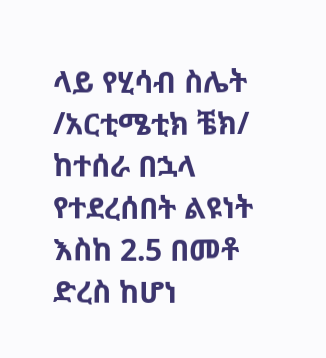ላይ የሂሳብ ስሌት /አርቲሜቲክ ቼክ/ ከተሰራ በኋላ የተደረሰበት ልዩነት እስከ 2.5 በመቶ ድረስ ከሆነ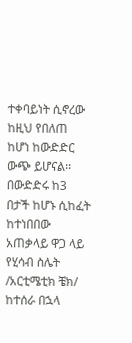ተቀባይነት ሲኖረው ከዚህ የበለጠ ከሆነ ከውድድር ውጭ ይሆናል፡፡ በውድድሩ ከ3 በታች ከሆኑ ሲከፈት ከተነበበው አጠቃላይ ዋጋ ላይ የሂሳብ ስሌት /አርቲሜቲክ ቼክ/ ከተሰራ በኋላ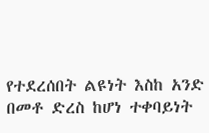የተደረሰበት ልዩነት እስከ አንድ በመቶ ድረስ ከሆነ ተቀባይነት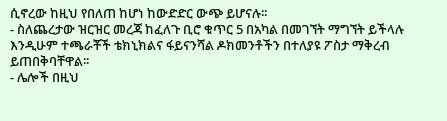ሲኖረው ከዚህ የበለጠ ከሆነ ከውድድር ውጭ ይሆናሉ፡፡
- ስለጨረታው ዝርዝር መረጃ ከፈለጉ ቢሮ ቁጥር 5 በአካል በመገኘት ማግኘት ይችላሉ እንዲሁም ተጫራቾች ቴክኒክልና ፋይናንሻል ዶክመንቶችን በተለያዩ ፖስታ ማቅረብ ይጠበቅባቸዋል፡፡
- ሌሎች በዚህ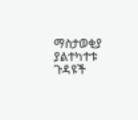ማስታወቂያ ያልተካተቱ ጉዳዩች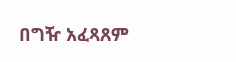በግዥ አፈጻጸም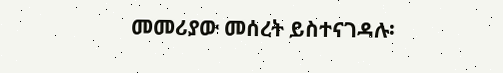መመሪያው መሰረት ይስተናገዳሉ፡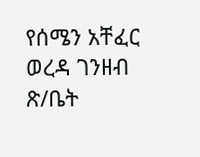የሰሜን አቸፈር ወረዳ ገንዘብ ጽ/ቤት